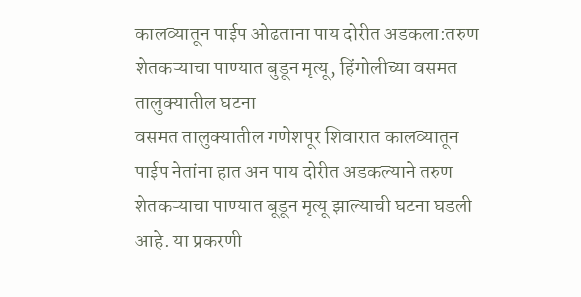कालव्यातून पाईप ओढताना पाय दोरीत अडकला:तरुण शेतकऱ्याचा पाण्यात बुडून मृत्यू, हिंगोलीच्या वसमत तालुक्यातील घटना
वसमत तालुक्यातील गणेशपूर शिवारात कालव्यातून पाईप नेतांना हात अन पाय दोरीत अडकल्याने तरुण शेतकऱ्याचा पाण्यात बूडून मृत्यू झाल्याची घटना घडली आहे. या प्रकरणी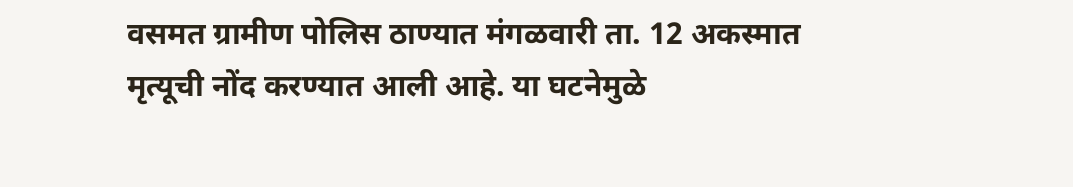वसमत ग्रामीण पोलिस ठाण्यात मंगळवारी ता. 12 अकस्मात मृत्यूची नोंद करण्यात आली आहे. या घटनेमुळे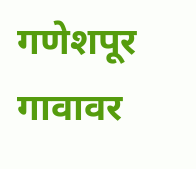गणेशपूर गावावर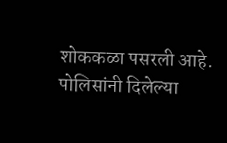शोककळा पसरली आहे. पोलिसांनी दिलेल्या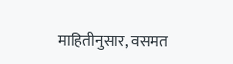माहितीनुसार, वसमत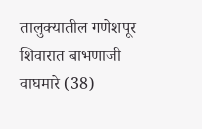तालुक्यातील गणेशपूर शिवारात बाभणाजी वाघमारे (38)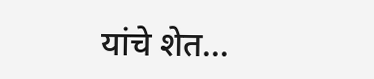यांचे शेत…